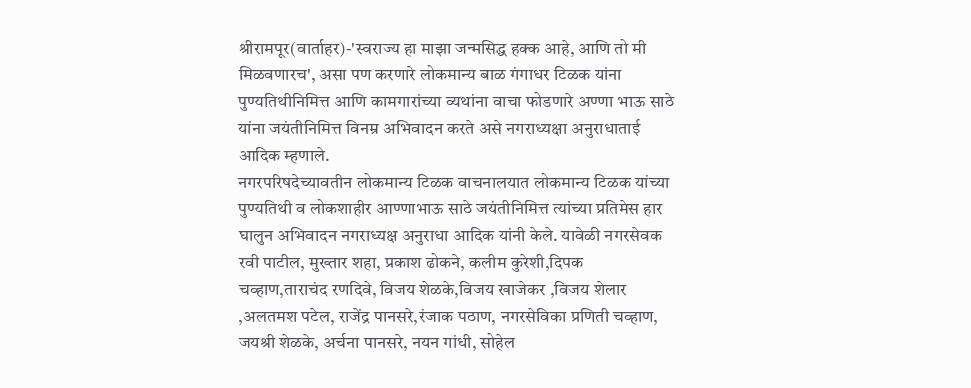श्रीरामपूर(वार्ताहर)-'स्वराज्य हा माझा जन्मसिद्ध हक्क आहे, आणि तो मी मिळवणारच', असा पण करणारे लोकमान्य बाळ गंगाधर टिळक यांना पुण्यतिथीनिमित्त आणि कामगारांच्या व्यथांना वाचा फोडणारे अण्णा भाऊ साठे यांना जयंतीनिमित्त विनम्र अभिवादन करते असे नगराध्यक्षा अनुराधाताई आदिक म्हणाले.
नगरपरिषदेच्यावतीन लोकमान्य टिळक वाचनालयात लोकमान्य टिळक यांच्या पुण्यतिथी व लोकशाहीर आण्णाभाऊ साठे जयंतीनिमित्त त्यांच्या प्रतिमेस हार घालुन अभिवादन नगराध्यक्ष अनुराधा आदिक यांनी केले. यावेळी नगरसेवक रवी पाटील, मुख्तार शहा, प्रकाश ढोकने, कलीम कुरेशी,दिपक चव्हाण,ताराचंद रणदिवे, विजय शेळके,विजय खाजेकर ,विजय शेलार ,अलतमश पटेल, राजेंद्र पानसरे,रंजाक पठाण, नगरसेविका प्रणिती चव्हाण, जयश्री शेळके, अर्चना पानसरे, नयन गांधी, सोहेल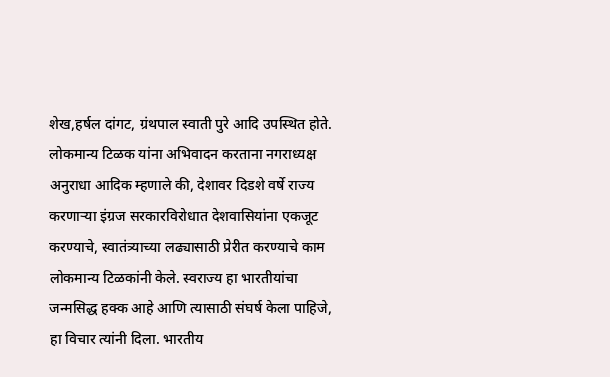शेख,हर्षल दांगट, ग्रंथपाल स्वाती पुरे आदि उपस्थित होते.
लोकमान्य टिळक यांना अभिवादन करताना नगराध्यक्ष अनुराधा आदिक म्हणाले की, देशावर दिडशे वर्षे राज्य करणाऱ्या इंग्रज सरकारविरोधात देशवासियांना एकजूट करण्याचे, स्वातंत्र्याच्या लढ्यासाठी प्रेरीत करण्याचे काम लोकमान्य टिळकांनी केले. स्वराज्य हा भारतीयांचा जन्मसिद्ध हक्क आहे आणि त्यासाठी संघर्ष केला पाहिजे, हा विचार त्यांनी दिला. भारतीय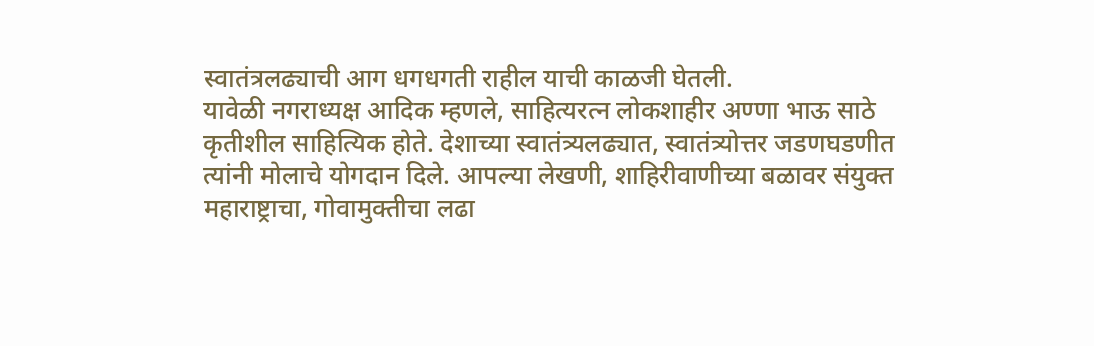स्वातंत्रलढ्याची आग धगधगती राहील याची काळजी घेतली.
यावेळी नगराध्यक्ष आदिक म्हणले, साहित्यरत्न लोकशाहीर अण्णा भाऊ साठे कृतीशील साहित्यिक होते. देशाच्या स्वातंत्र्यलढ्यात, स्वातंत्र्योत्तर जडणघडणीत त्यांनी मोलाचे योगदान दिले. आपल्या लेखणी, शाहिरीवाणीच्या बळावर संयुक्त महाराष्ट्राचा, गोवामुक्तीचा लढा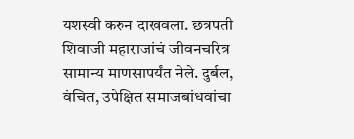यशस्वी करुन दाखवला. छत्रपती शिवाजी महाराजांचं जीवनचरित्र सामान्य माणसापर्यंत नेले. दुर्बल, वंचित, उपेक्षित समाजबांधवांचा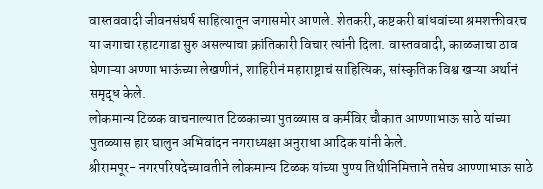वास्तववादी जीवनसंघर्ष साहित्यातून जगासमोर आणले. शेतकरी, कष्टकरी बांधवांच्या श्रमशक्तीवरच या जगाचा रहाटगाडा सुरु असल्याचा क्रांतिकारी विचार त्यांनी दिला. वास्तववादी, काळजाचा ठाव घेणाऱ्या अण्णा भाऊंच्या लेखणीनं, शाहिरीनं महाराष्ट्राचं साहित्यिक, सांस्कृतिक विश्व खऱ्या अर्थानं समृद्ध केले.
लोकमान्य टिळक वाचनाल्यात टिळकाच्या पुतळ्यास व कर्मविर चौकात आण्णाभाऊ साठे यांच्या पुतळ्यास हार घालुन अभिवांदन नगराध्यक्षा अनुराधा आदिक यांनी केले.
श्रीरामपूर- नगरपरिषदेच्यावतीने लोकमान्य टिळक यांच्या पुण्य तिथीनिमित्ताने तसेच आण्णाभाऊ साठे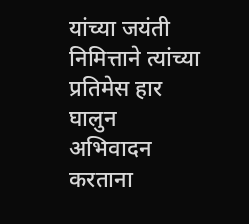यांच्या जयंती निमित्ताने त्यांच्या प्रतिमेस हार घालुन अभिवादन करताना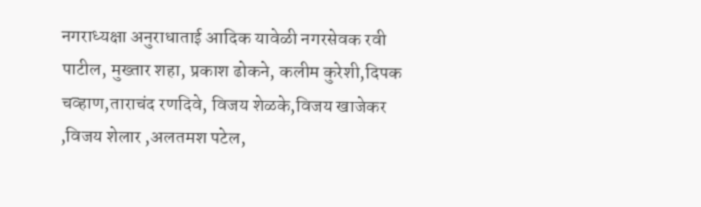नगराध्यक्षा अनुराधाताई आदिक यावेळी नगरसेवक रवी पाटील, मुख्तार शहा, प्रकाश ढोकने, कलीम कुरेशी,दिपक चव्हाण,ताराचंद रणदिवे, विजय शेळके,विजय खाजेकर ,विजय शेलार ,अलतमश पटेल,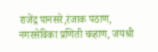राजेंद्र पानसरे,रंजाक पठाण, नगरसेविका प्रणिती चव्हाण, जयश्री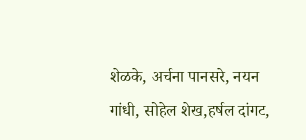शेळके, अर्चना पानसरे, नयन गांधी, सोहेल शेख,हर्षल दांगट,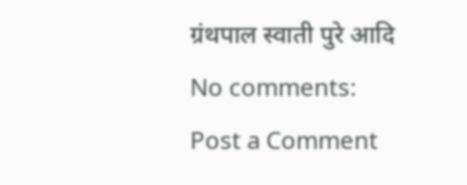ग्रंथपाल स्वाती पुरे आदि
No comments:
Post a Comment